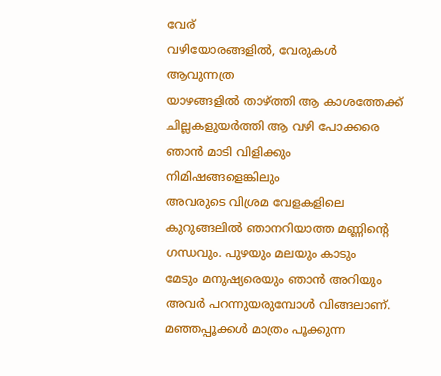വേര്
വഴിയോരങ്ങളിൽ, വേരുകൾ ആവുന്നത്ര
യാഴങ്ങളിൽ താഴ്ത്തി ആ കാശത്തേക്ക്
ചില്ലകളുയർത്തി ആ വഴി പോക്കരെ
ഞാൻ മാടി വിളിക്കും നിമിഷങ്ങളെങ്കിലും
അവരുടെ വിശ്രമ വേളകളിലെ
കുറുങ്ങലിൽ ഞാനറിയാത്ത മണ്ണിന്റെ
ഗന്ധവും. പുഴയും മലയും കാടും
മേടും മനുഷ്യരെയും ഞാൻ അറിയും
അവർ പറന്നുയരുമ്പോൾ വിങ്ങലാണ്.
മഞ്ഞപ്പൂക്കൾ മാത്രം പൂക്കുന്ന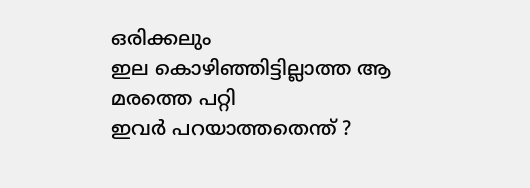ഒരിക്കലും
ഇല കൊഴിഞ്ഞിട്ടില്ലാത്ത ആ മരത്തെ പറ്റി
ഇവർ പറയാത്തതെന്ത് ?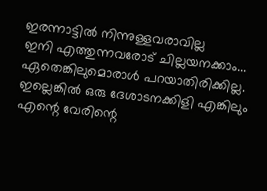ഇരന്നാട്ടിൽ നിന്നുള്ളവരാവില്ല
ഇനി എത്തുന്നവരോട് ചില്ലയനക്കാം...
ഏതെങ്കിലുമൊരാൾ പറയാതിരിക്കില്ല.
ഇല്ലെങ്കിൽ ഒരു ദേശാടനക്കിളി എങ്കിലും
എന്റെ വേരിന്റെ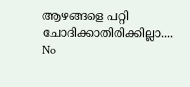ആഴങ്ങളെ പറ്റി ചോദിക്കാതിരിക്കില്ലാ....
No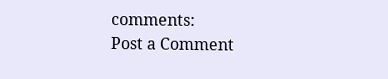comments:
Post a Comment